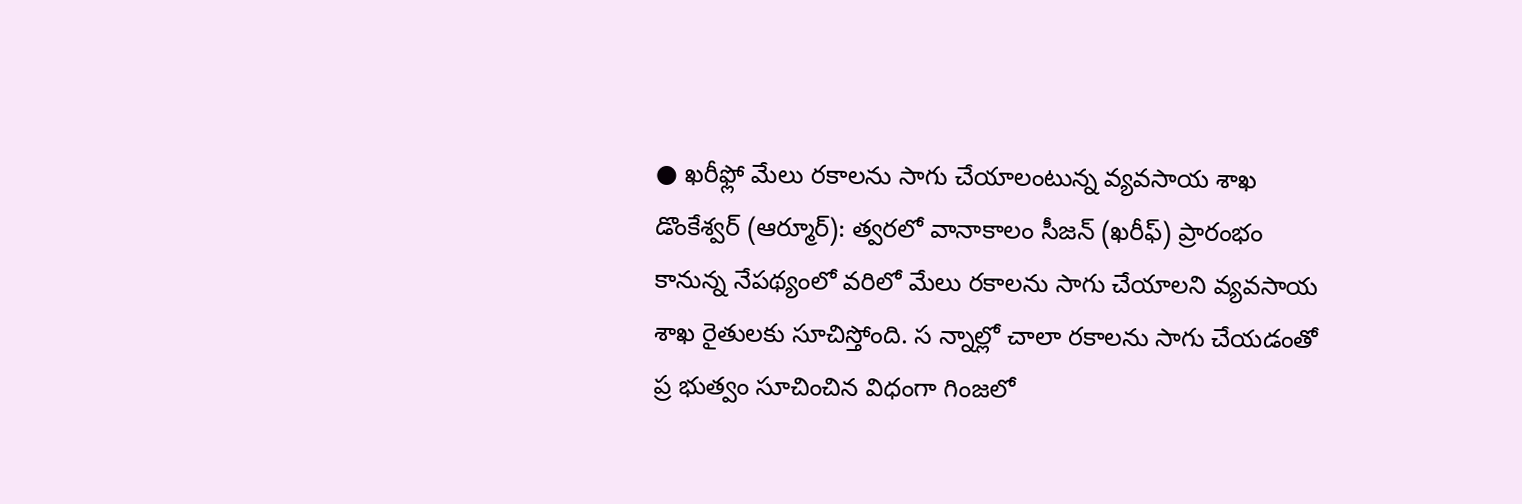● ఖరీఫ్లో మేలు రకాలను సాగు చేయాలంటున్న వ్యవసాయ శాఖ
డొంకేశ్వర్ (ఆర్మూర్): త్వరలో వానాకాలం సీజన్ (ఖరీఫ్) ప్రారంభం కానున్న నేపథ్యంలో వరిలో మేలు రకాలను సాగు చేయాలని వ్యవసాయ శాఖ రైతులకు సూచిస్తోంది. స న్నాల్లో చాలా రకాలను సాగు చేయడంతో ప్ర భుత్వం సూచించిన విధంగా గింజలో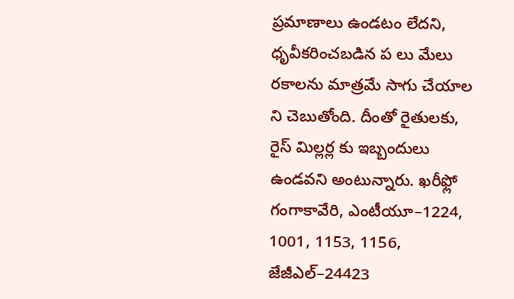ప్రమాణాలు ఉండటం లేదని, ధృవీకరించబడిన ప లు మేలు రకాలను మాత్రమే సాగు చేయాల ని చెబుతోంది. దీంతో రైతులకు, రైస్ మిల్లర్ల కు ఇబ్బందులు ఉండవని అంటున్నారు. ఖరీఫ్లో గంగాకావేరి, ఎంటీయూ–1224, 1001, 1153, 1156, జేజీఎల్–24423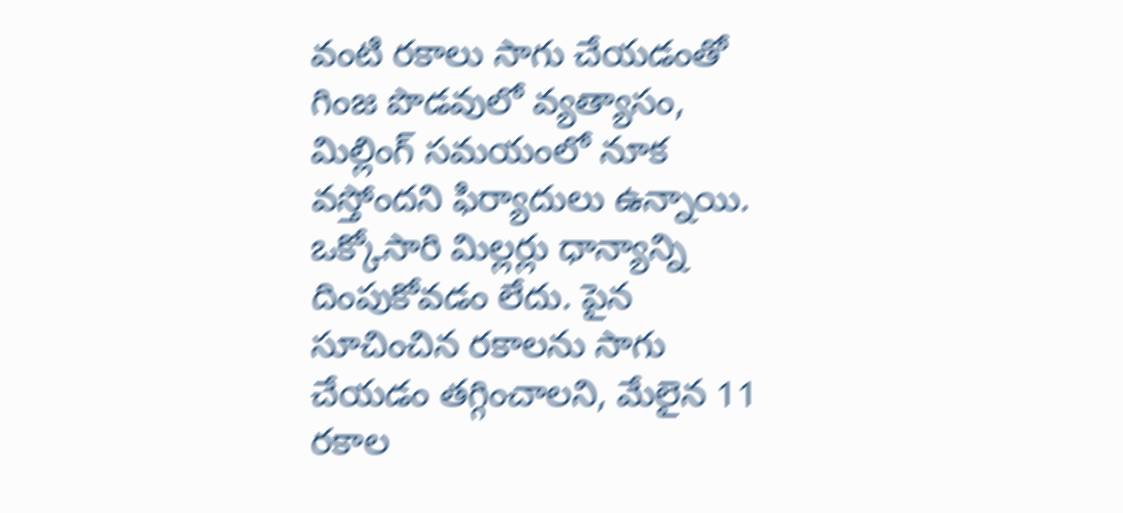వంటి రకాలు సాగు చేయడంతో గింజ పొడవులో వ్యత్యాసం, మిల్లింగ్ సమయంలో నూక వస్తోందని ఫిర్యాదులు ఉన్నాయి. ఒక్కోసారి మిల్లర్లు ధాన్యాన్ని దింపుకోవడం లేదు. పైన సూచించిన రకాలను సాగు చేయడం తగ్గించాలని, మేలైన 11 రకాల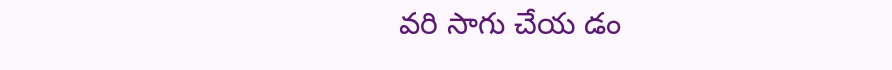వరి సాగు చేయ డం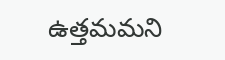ఉత్తమమని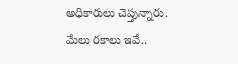అధికారులు చెప్తున్నారు.
మేలు రకాలు ఇవే..